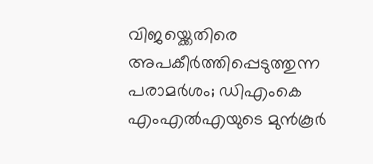വിജയ്ക്കെതിരെ അപകീർത്തിപ്പെടുത്തുന്ന പരാമർശം; ഡിഎംകെ എംഎൽഎയുടെ മുൻകൂർ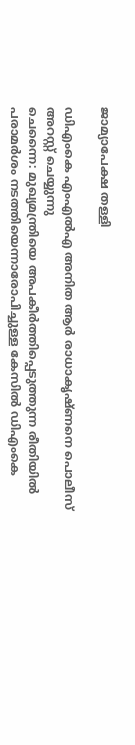ജാമ്യാപേക്ഷ തള്ളി

ഡിഎംകെ എംഎൽഎ അനിത ആർ രാധാകൃഷ്ണനെ പൊലീസ് അറസ്റ്റ് ചെയ്യുന്നു
ചെന്നൈ: മുഖ്യമന്ത്രിയെ അപകീർത്തിപ്പെടുത്തുന്ന രീതിയിൽ പരാമർശം നടത്തിയെന്നാരോപിച്ചുള്ള കേസിൽ ഡിഎംകെ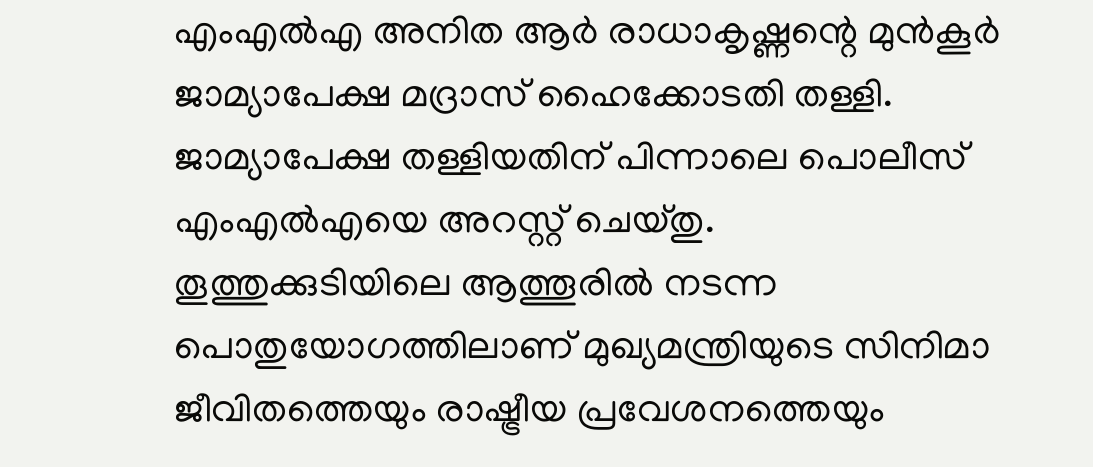എംഎൽഎ അനിത ആർ രാധാകൃഷ്ണന്റെ മുൻകൂർ ജാമ്യാപേക്ഷ മദ്രാസ് ഹൈക്കോടതി തള്ളി. ജാമ്യാപേക്ഷ തള്ളിയതിന് പിന്നാലെ പൊലീസ് എംഎൽഎയെ അറസ്റ്റ് ചെയ്തു.
തൂത്തുക്കുടിയിലെ ആത്തൂരിൽ നടന്ന പൊതുയോഗത്തിലാണ് മുഖ്യമന്ത്രിയുടെ സിനിമാ ജീവിതത്തെയും രാഷ്ട്രീയ പ്രവേശനത്തെയും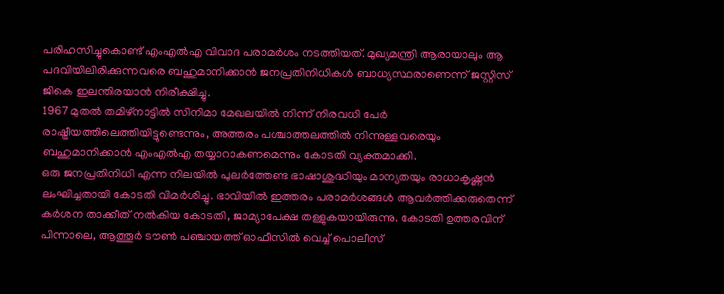പരിഹസിച്ചുകൊണ്ട് എംഎൽഎ വിവാദ പരാമർശം നടത്തിയത്. മുഖ്യമന്ത്രി ആരായാലും ആ പദവിയിലിരിക്കുന്നവരെ ബഹുമാനിക്കാൻ ജനപ്രതിനിധികൾ ബാധ്യസ്ഥരാണെന്ന് ജസ്റ്റിസ് ജികെ ഇലന്തിരയാൻ നിരീക്ഷിച്ചു.
1967 മുതൽ തമിഴ്നാട്ടിൽ സിനിമാ മേഖലയിൽ നിന്ന് നിരവധി പേർ രാഷ്ട്രീയത്തിലെത്തിയിട്ടുണ്ടെന്നും, അത്തരം പശ്ചാത്തലത്തിൽ നിന്നുള്ളവരെയും ബഹുമാനിക്കാൻ എംഎൽഎ തയ്യാറാകണമെന്നും കോടതി വ്യക്തമാക്കി.
ഒരു ജനപ്രതിനിധി എന്ന നിലയിൽ പുലർത്തേണ്ട ഭാഷാശുദ്ധിയും മാന്യതയും രാധാകൃഷ്ണൻ ലംഘിച്ചതായി കോടതി വിമർശിച്ചു. ഭാവിയിൽ ഇത്തരം പരാമർശങ്ങൾ ആവർത്തിക്കരുതെന്ന് കർശന താക്കീത് നൽകിയ കോടതി, ജാമ്യാപേക്ഷ തള്ളുകയായിരുന്നു. കോടതി ഉത്തരവിന് പിന്നാലെ, ആത്തൂർ ടൗൺ പഞ്ചായത്ത് ഓഫീസിൽ വെച്ച് പൊലീസ്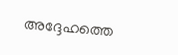അദ്ദേഹത്തെ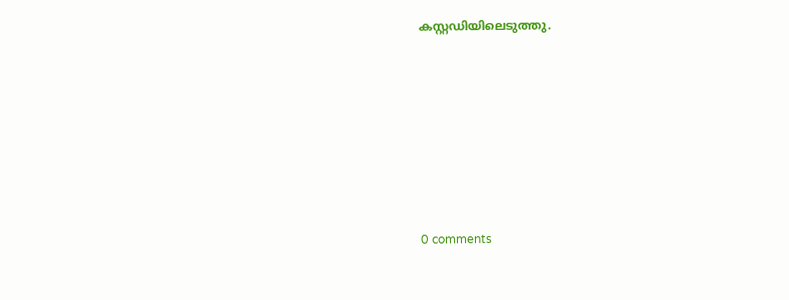കസ്റ്റഡിയിലെടുത്തു.










0 comments